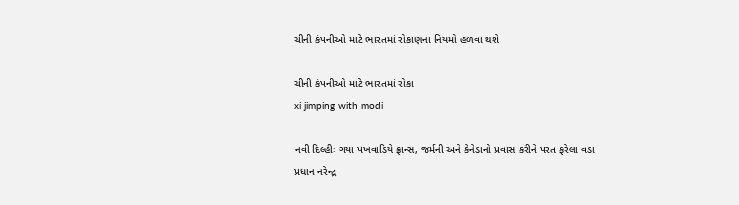ચીની કંપનીઓ માટે ભારતમાં રોકાણના નિયમો હળવા થશે

ચીની કંપનીઓ માટે ભારતમાં રોકા
xi jimping with modi

નવી દિલ્હીઃ ગયા પખવાડિયે ફ્રાન્સ, જર્મની અને કેનેડાનો પ્રવાસ કરીને પરત ફરેલા વડા પ્રધાન નરેન્દ્ર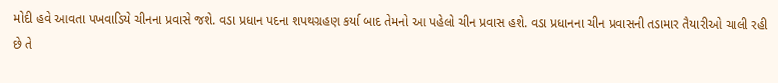મોદી હવે આવતા પખવાડિયે ચીનના પ્રવાસે જશે. વડા પ્રધાન પદના શપથગ્રહણ કર્યા બાદ તેમનો આ પહેલો ચીન પ્રવાસ હશે. વડા પ્રધાનના ચીન પ્રવાસની તડામાર તૈયારીઓ ચાલી રહી છે તે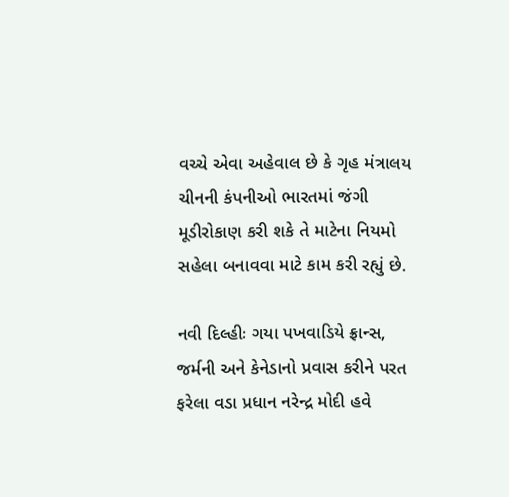વચ્ચે એવા અહેવાલ છે કે ગૃહ મંત્રાલય ચીનની કંપનીઓ ભારતમાં જંગી મૂડીરોકાણ કરી શકે તે માટેના નિયમો સહેલા બનાવવા માટે કામ કરી રહ્યું છે.

નવી દિલ્હીઃ ગયા પખવાડિયે ફ્રાન્સ, જર્મની અને કેનેડાનો પ્રવાસ કરીને પરત ફરેલા વડા પ્રધાન નરેન્દ્ર મોદી હવે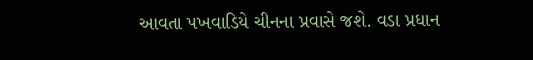આવતા પખવાડિયે ચીનના પ્રવાસે જશે. વડા પ્રધાન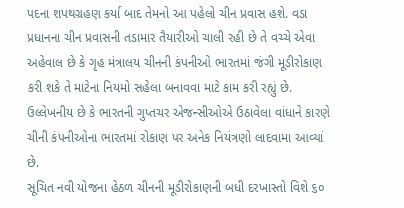પદના શપથગ્રહણ કર્યા બાદ તેમનો આ પહેલો ચીન પ્રવાસ હશે. વડા પ્રધાનના ચીન પ્રવાસની તડામાર તૈયારીઓ ચાલી રહી છે તે વચ્ચે એવા અહેવાલ છે કે ગૃહ મંત્રાલય ચીનની કંપનીઓ ભારતમાં જંગી મૂડીરોકાણ કરી શકે તે માટેના નિયમો સહેલા બનાવવા માટે કામ કરી રહ્યું છે. ઉલ્લેખનીય છે કે ભારતની ગુપ્તચર એજન્સીઓએ ઉઠાવેલા વાંધાને કારણે ચીની કંપનીઓના ભારતમાં રોકાણ પર અનેક નિયંત્રણો લાદવામા આવ્યાં છે.
સૂચિત નવી યોજના હેઠળ ચીનની મૂડીરોકાણની બધી દરખાસ્તો વિશે ૬૦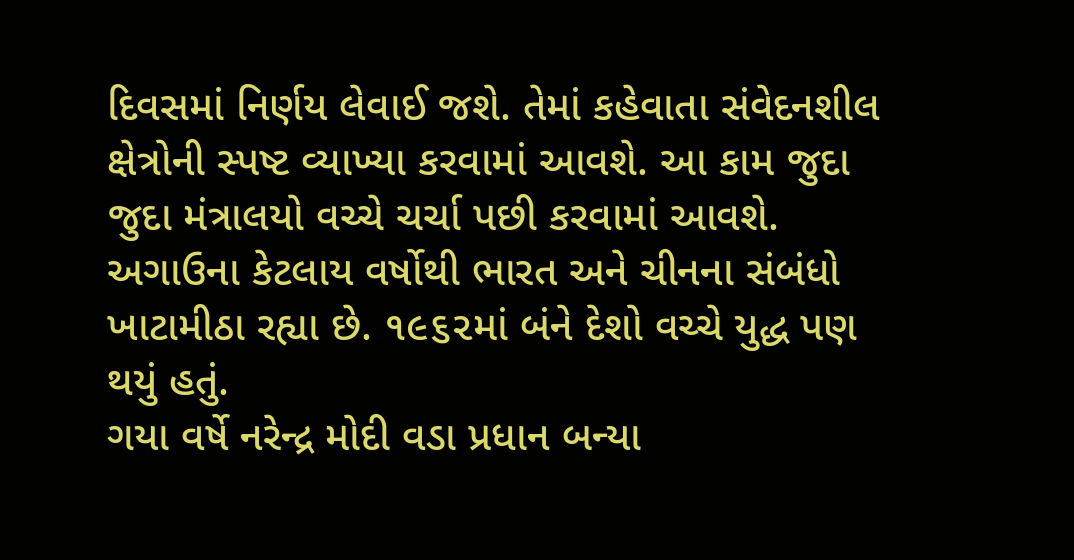દિવસમાં નિર્ણય લેવાઈ જશે. તેમાં કહેવાતા સંવેદનશીલ ક્ષેત્રોની સ્પષ્ટ વ્યાખ્યા કરવામાં આવશે. આ કામ જુદા જુદા મંત્રાલયો વચ્ચે ચર્ચા પછી કરવામાં આવશે. અગાઉના કેટલાય વર્ષોથી ભારત અને ચીનના સંબંધો ખાટામીઠા રહ્યા છે. ૧૯૬૨માં બંને દેશો વચ્ચે યુદ્ધ પણ થયું હતું.
ગયા વર્ષે નરેન્દ્ર મોદી વડા પ્રધાન બન્યા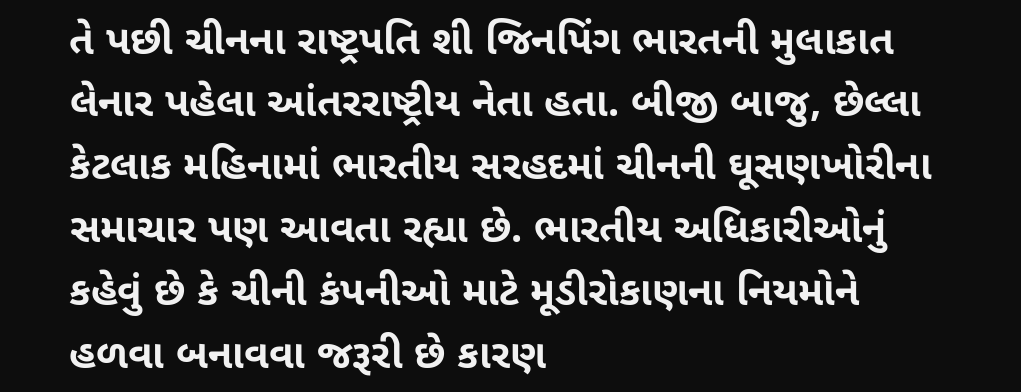તે પછી ચીનના રાષ્ટ્રપતિ શી જિનપિંગ ભારતની મુલાકાત લેનાર પહેલા આંતરરાષ્ટ્રીય નેતા હતા. બીજી બાજુ, છેલ્લા કેટલાક મહિનામાં ભારતીય સરહદમાં ચીનની ઘૂસણખોરીના સમાચાર પણ આવતા રહ્યા છે. ભારતીય અધિકારીઓનું કહેવું છે કે ચીની કંપનીઓ માટે મૂડીરોકાણના નિયમોને હળવા બનાવવા જરૂરી છે કારણ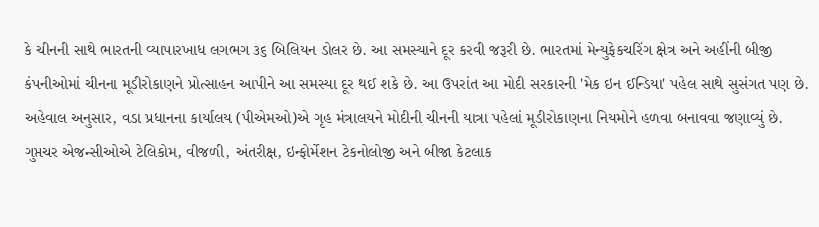કે ચીનની સાથે ભારતની વ્યાપારખાધ લગભગ ૩૬ બિલિયન ડોલર છે. આ સમસ્યાને દૂર કરવી જરૂરી છે. ભારતમાં મેન્યુફેકચરિંગ ક્ષેત્ર અને અહીંની બીજી કંપનીઓમાં ચીનના મૂડીરોકાણને પ્રોત્સાહન આપીને આ સમસ્યા દૂર થઈ શકે છે. આ ઉપરાંત આ મોદી સરકારની 'મેક ઇન ઈન્ડિયા' પહેલ સાથે સુસંગત પણ છે.
અહેવાલ અનુસાર, વડા પ્રધાનના કાર્યાલય (પીએમઓ)એ ગૃહ મંત્રાલયને મોદીની ચીનની યાત્રા પહેલાં મૂડીરોકાણના નિયમોને હળવા બનાવવા જણાવ્યું છે. ગુપ્તચર એજન્સીઓએ ટેલિકોમ, વીજળી, અંતરીક્ષ, ઇન્ફોર્મેશન ટેકનોલોજી અને બીજા કેટલાક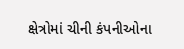ક્ષેત્રોમાં ચીની કંપનીઓના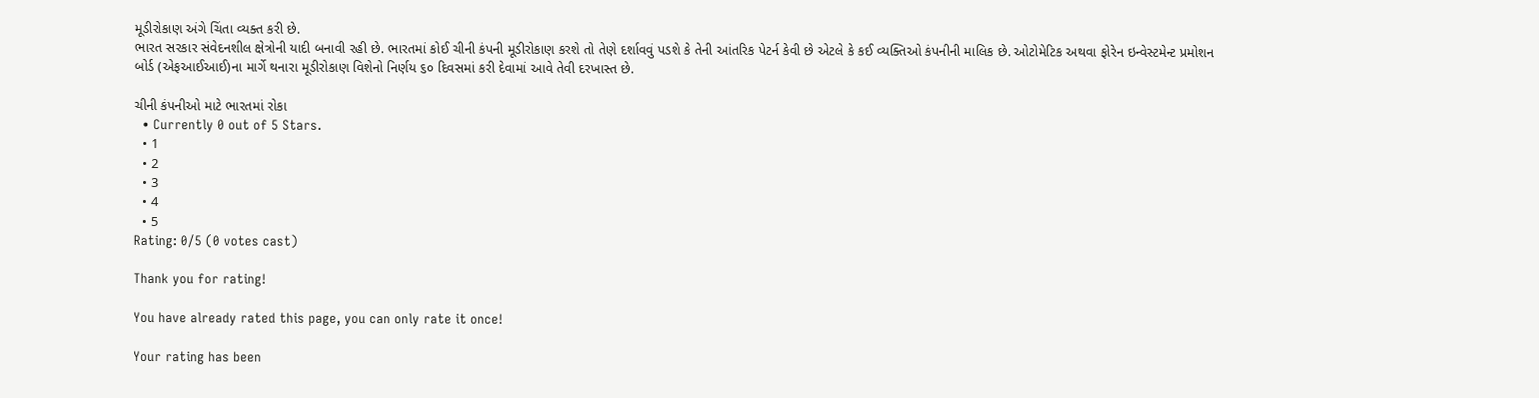મૂડીરોકાણ અંગે ચિંતા વ્યક્ત કરી છે.
ભારત સરકાર સંવેદનશીલ ક્ષેત્રોની યાદી બનાવી રહી છે. ભારતમાં કોઈ ચીની કંપની મૂડીરોકાણ કરશે તો તેણે દર્શાવવું પડશે કે તેની આંતરિક પેટર્ન કેવી છે એટલે કે કઈ વ્યક્તિઓ કંપનીની માલિક છે. ઓટોમેટિક અથવા ફોરેન ઇન્વેસ્ટમેન્ટ પ્રમોશન બોર્ડ (એફઆઈઆઈ)ના માર્ગે થનારા મૂડીરોકાણ વિશેનો નિર્ણય ૬૦ દિવસમાં કરી દેવામાં આવે તેવી દરખાસ્ત છે.

ચીની કંપનીઓ માટે ભારતમાં રોકા
  • Currently 0 out of 5 Stars.
  • 1
  • 2
  • 3
  • 4
  • 5
Rating: 0/5 (0 votes cast)

Thank you for rating!

You have already rated this page, you can only rate it once!

Your rating has been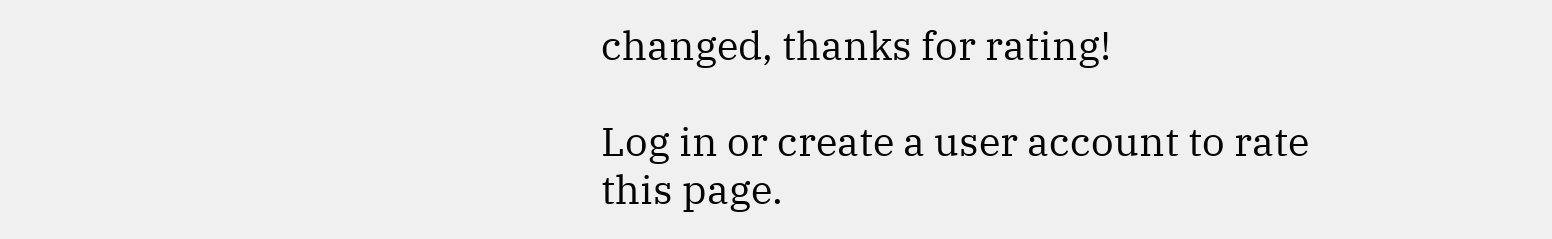changed, thanks for rating!

Log in or create a user account to rate this page.